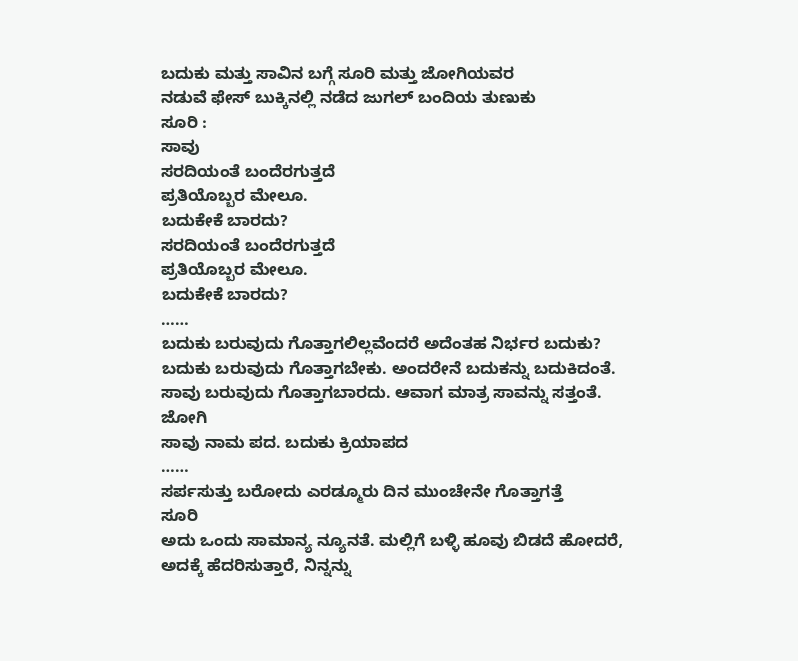ಬದುಕು ಮತ್ತು ಸಾವಿನ ಬಗ್ಗೆ ಸೂರಿ ಮತ್ತು ಜೋಗಿಯವರ
ನಡುವೆ ಫೇಸ್ ಬುಕ್ಕಿನಲ್ಲಿ ನಡೆದ ಜುಗಲ್ ಬಂದಿಯ ತುಣುಕು
ಸೂರಿ :
ಸಾವು
ಸರದಿಯಂತೆ ಬಂದೆರಗುತ್ತದೆ
ಪ್ರತಿಯೊಬ್ಬರ ಮೇಲೂ.
ಬದುಕೇಕೆ ಬಾರದು?
ಸರದಿಯಂತೆ ಬಂದೆರಗುತ್ತದೆ
ಪ್ರತಿಯೊಬ್ಬರ ಮೇಲೂ.
ಬದುಕೇಕೆ ಬಾರದು?
……
ಬದುಕು ಬರುವುದು ಗೊತ್ತಾಗಲಿಲ್ಲವೆಂದರೆ ಅದೆಂತಹ ನಿರ್ಭರ ಬದುಕು? ಬದುಕು ಬರುವುದು ಗೊತ್ತಾಗಬೇಕು. ಅಂದರೇನೆ ಬದುಕನ್ನು ಬದುಕಿದಂತೆ. ಸಾವು ಬರುವುದು ಗೊತ್ತಾಗಬಾರದು. ಆವಾಗ ಮಾತ್ರ ಸಾವನ್ನು ಸತ್ತಂತೆ.
ಜೋಗಿ
ಸಾವು ನಾಮ ಪದ. ಬದುಕು ಕ್ರಿಯಾಪದ
……
ಸರ್ಪಸುತ್ತು ಬರೋದು ಎರಡ್ಮೂರು ದಿನ ಮುಂಚೇನೇ ಗೊತ್ತಾಗತ್ತೆ
ಸೂರಿ
ಅದು ಒಂದು ಸಾಮಾನ್ಯ ನ್ಯೂನತೆ. ಮಲ್ಲಿಗೆ ಬಳ್ಳಿ ಹೂವು ಬಿಡದೆ ಹೋದರೆ, ಅದಕ್ಕೆ ಹೆದರಿಸುತ್ತಾರೆ, ನಿನ್ನನ್ನು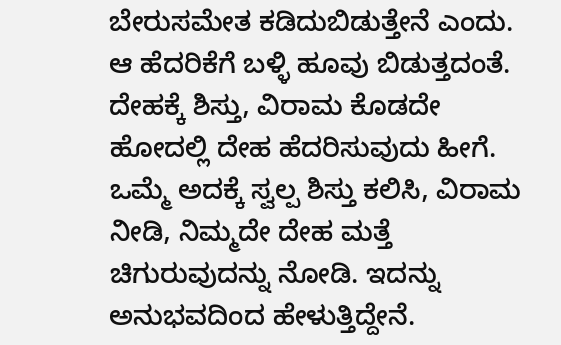ಬೇರುಸಮೇತ ಕಡಿದುಬಿಡುತ್ತೇನೆ ಎಂದು. ಆ ಹೆದರಿಕೆಗೆ ಬಳ್ಳಿ ಹೂವು ಬಿಡುತ್ತದಂತೆ.
ದೇಹಕ್ಕೆ ಶಿಸ್ತು, ವಿರಾಮ ಕೊಡದೇ ಹೋದಲ್ಲಿ ದೇಹ ಹೆದರಿಸುವುದು ಹೀಗೆ. ಒಮ್ಮೆ ಅದಕ್ಕೆ ಸ್ವಲ್ಪ ಶಿಸ್ತು ಕಲಿಸಿ, ವಿರಾಮ ನೀಡಿ, ನಿಮ್ಮದೇ ದೇಹ ಮತ್ತೆ ಚಿಗುರುವುದನ್ನು ನೋಡಿ. ಇದನ್ನು ಅನುಭವದಿಂದ ಹೇಳುತ್ತಿದ್ದೇನೆ.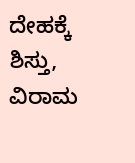ದೇಹಕ್ಕೆ ಶಿಸ್ತು, ವಿರಾಮ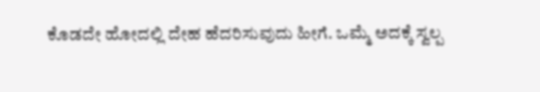ಕೊಡದೇ ಹೋದಲ್ಲಿ ದೇಹ ಹೆದರಿಸುವುದು ಹೀಗೆ. ಒಮ್ಮೆ ಅದಕ್ಕೆ ಸ್ವಲ್ಪ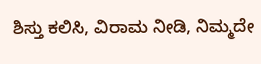ಶಿಸ್ತು ಕಲಿಸಿ, ವಿರಾಮ ನೀಡಿ, ನಿಮ್ಮದೇ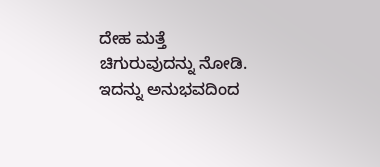ದೇಹ ಮತ್ತೆ ಚಿಗುರುವುದನ್ನು ನೋಡಿ. ಇದನ್ನು ಅನುಭವದಿಂದ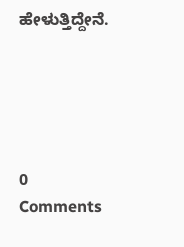ಹೇಳುತ್ತಿದ್ದೇನೆ.





0 Comments